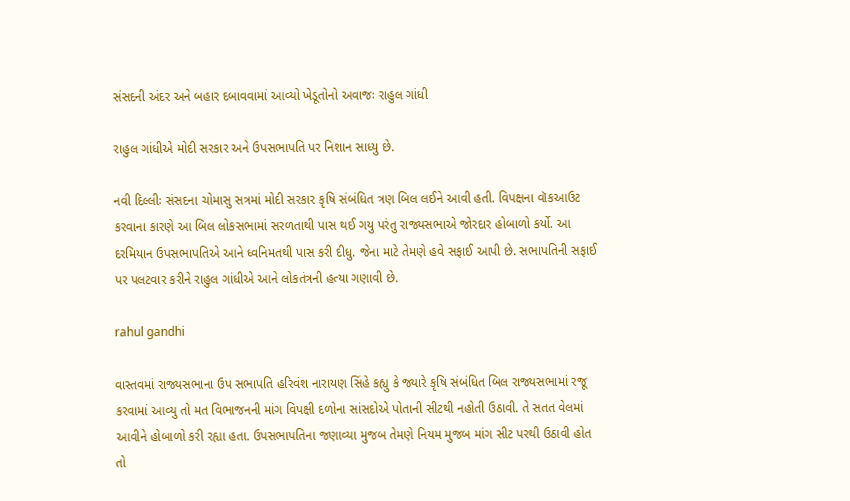સંસદની અંદર અને બહાર દબાવવામાં આવ્યો ખેડૂતોનો અવાજઃ રાહુલ ગાંધી

રાહુલ ગાંધીએ મોદી સરકાર અને ઉપસભાપતિ પર નિશાન સાધ્યુ છે.

નવી દિલ્લીઃ સંસદના ચોમાસુ સત્રમાં મોદી સરકાર કૃષિ સંબંધિત ત્રણ બિલ લઈને આવી હતી. વિપક્ષના વૉકઆઉટ કરવાના કારણે આ બિલ લોકસભામાં સરળતાથી પાસ થઈ ગયુ પરંતુ રાજ્યસભાએ જોરદાર હોબાળો કર્યો. આ દરમિયાન ઉપસભાપતિએ આને ધ્વનિમતથી પાસ કરી દીધુ. જેના માટે તેમણે હવે સફાઈ આપી છે. સભાપતિની સફાઈ પર પલટવાર કરીને રાહુલ ગાંધીએ આને લોકતંત્રની હત્યા ગણાવી છે.

rahul gandhi

વાસ્તવમાં રાજ્યસભાના ઉપ સભાપતિ હરિવંશ નારાયણ સિંહે કહ્યુ કે જ્યારે કૃષિ સંબંધિત બિલ રાજ્યસભામાં રજૂ કરવામાં આવ્યુ તો મત વિભાજનની માંગ વિપક્ષી દળોના સાંસદોએ પોતાની સીટથી નહોતી ઉઠાવી. તે સતત વેલમાં આવીને હોબાળો કરી રહ્યા હતા. ઉપસભાપતિના જણાવ્યા મુજબ તેમણે નિયમ મુજબ માંગ સીટ પરથી ઉઠાવી હોત તો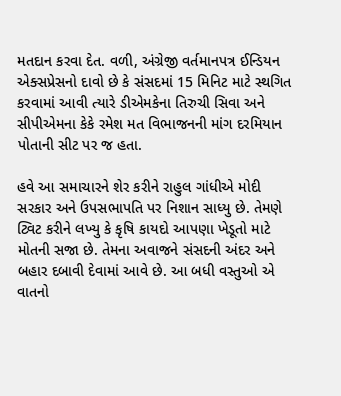મતદાન કરવા દેત. વળી, અંગ્રેજી વર્તમાનપત્ર ઈન્ડિયન એક્સપ્રેસનો દાવો છે કે સંસદમાં 15 મિનિટ માટે સ્થગિત કરવામાં આવી ત્યારે ડીએમકેના તિરુચી સિવા અને સીપીએમના કેકે રમેશ મત વિભાજનની માંગ દરમિયાન પોતાની સીટ પર જ હતા.

હવે આ સમાચારને શેર કરીને રાહુલ ગાંધીએ મોદી સરકાર અને ઉપસભાપતિ પર નિશાન સાધ્યુ છે. તેમણે ટ્વિટ કરીને લખ્યુ કે કૃષિ કાયદો આપણા ખેડૂતો માટે મોતની સજા છે. તેમના અવાજને સંસદની અંદર અને બહાર દબાવી દેવામાં આવે છે. આ બધી વસ્તુઓ એ વાતનો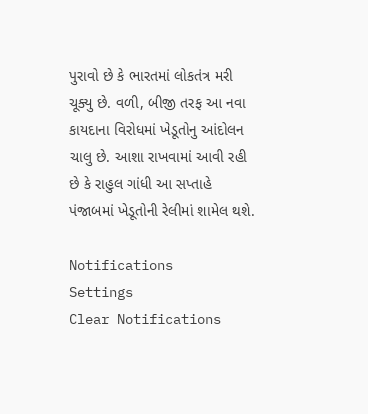પુરાવો છે કે ભારતમાં લોકતંત્ર મરી ચૂક્યુ છે. વળી, બીજી તરફ આ નવા કાયદાના વિરોધમાં ખેડૂતોનુ આંદોલન ચાલુ છે. આશા રાખવામાં આવી રહી છે કે રાહુલ ગાંધી આ સપ્તાહે પંજાબમાં ખેડૂતોની રેલીમાં શામેલ થશે.

Notifications
Settings
Clear Notifications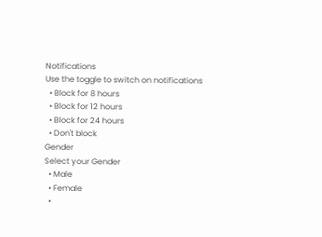Notifications
Use the toggle to switch on notifications
  • Block for 8 hours
  • Block for 12 hours
  • Block for 24 hours
  • Don't block
Gender
Select your Gender
  • Male
  • Female
  •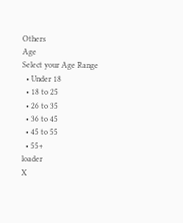Others
Age
Select your Age Range
  • Under 18
  • 18 to 25
  • 26 to 35
  • 36 to 45
  • 45 to 55
  • 55+
loader
X